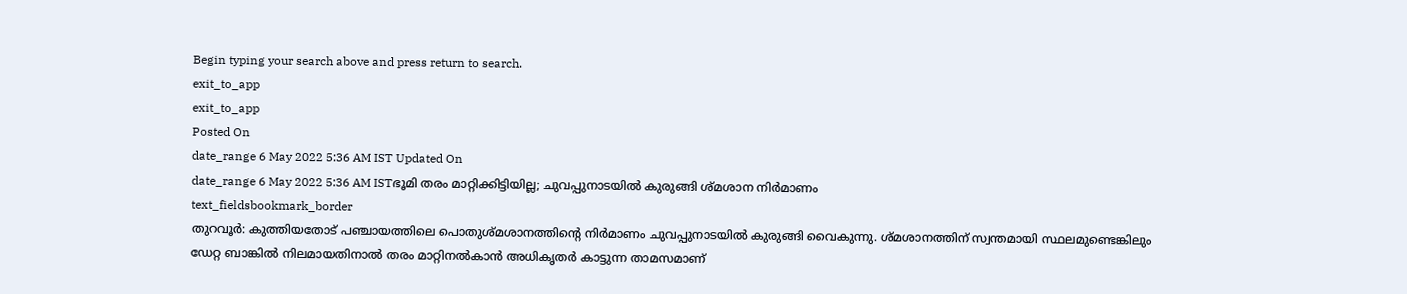Begin typing your search above and press return to search.
exit_to_app
exit_to_app
Posted On
date_range 6 May 2022 5:36 AM IST Updated On
date_range 6 May 2022 5:36 AM ISTഭൂമി തരം മാറ്റിക്കിട്ടിയില്ല; ചുവപ്പുനാടയിൽ കുരുങ്ങി ശ്മശാന നിർമാണം
text_fieldsbookmark_border
തുറവൂർ: കുത്തിയതോട് പഞ്ചായത്തിലെ പൊതുശ്മശാനത്തിന്റെ നിർമാണം ചുവപ്പുനാടയിൽ കുരുങ്ങി വൈകുന്നു. ശ്മശാനത്തിന് സ്വന്തമായി സ്ഥലമുണ്ടെങ്കിലും ഡേറ്റ ബാങ്കിൽ നിലമായതിനാൽ തരം മാറ്റിനൽകാൻ അധികൃതർ കാട്ടുന്ന താമസമാണ്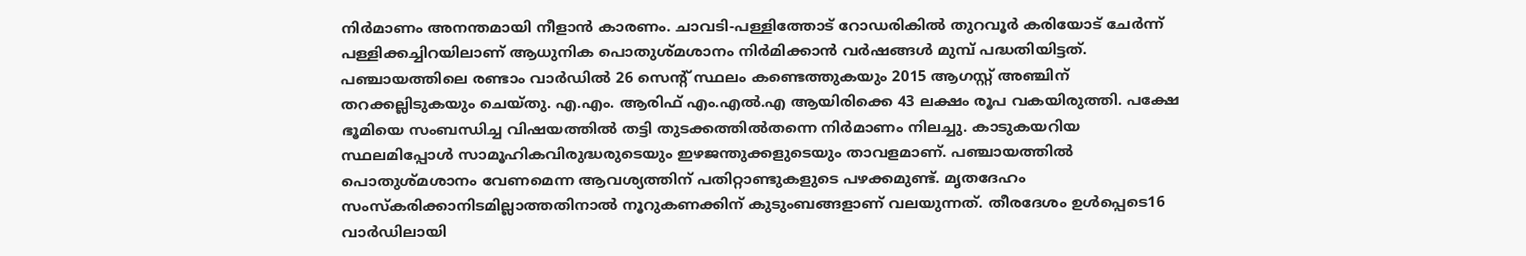നിർമാണം അനന്തമായി നീളാൻ കാരണം. ചാവടി-പള്ളിത്തോട് റോഡരികിൽ തുറവൂർ കരിയോട് ചേർന്ന് പള്ളിക്കച്ചിറയിലാണ് ആധുനിക പൊതുശ്മശാനം നിർമിക്കാൻ വർഷങ്ങൾ മുമ്പ് പദ്ധതിയിട്ടത്. പഞ്ചായത്തിലെ രണ്ടാം വാർഡിൽ 26 സെന്റ് സ്ഥലം കണ്ടെത്തുകയും 2015 ആഗസ്റ്റ് അഞ്ചിന് തറക്കല്ലിടുകയും ചെയ്തു. എ.എം. ആരിഫ് എം.എൽ.എ ആയിരിക്കെ 43 ലക്ഷം രൂപ വകയിരുത്തി. പക്ഷേ ഭൂമിയെ സംബന്ധിച്ച വിഷയത്തിൽ തട്ടി തുടക്കത്തിൽതന്നെ നിർമാണം നിലച്ചു. കാടുകയറിയ സ്ഥലമിപ്പോൾ സാമൂഹികവിരുദ്ധരുടെയും ഇഴജന്തുക്കളുടെയും താവളമാണ്. പഞ്ചായത്തിൽ പൊതുശ്മശാനം വേണമെന്ന ആവശ്യത്തിന് പതിറ്റാണ്ടുകളുടെ പഴക്കമുണ്ട്. മൃതദേഹം സംസ്കരിക്കാനിടമില്ലാത്തതിനാൽ നൂറുകണക്കിന് കുടുംബങ്ങളാണ് വലയുന്നത്. തീരദേശം ഉൾപ്പെടെ16 വാർഡിലായി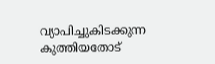വ്യാപിച്ചുകിടക്കുന്ന കുത്തിയതോട്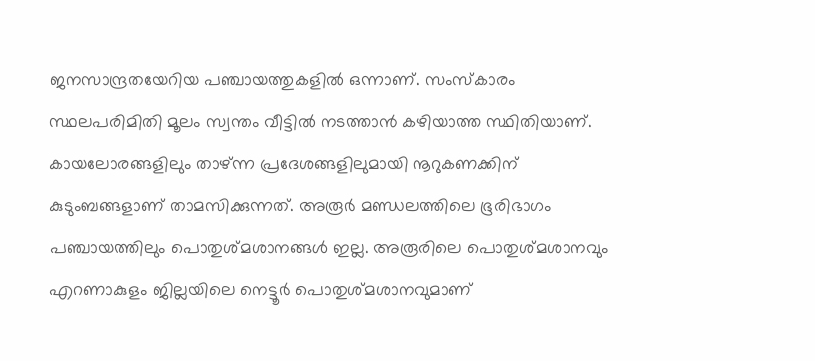ജനസാന്ദ്രതയേറിയ പഞ്ചായത്തുകളിൽ ഒന്നാണ്. സംസ്കാരം സ്ഥലപരിമിതി മൂലം സ്വന്തം വീട്ടിൽ നടത്താൻ കഴിയാത്ത സ്ഥിതിയാണ്. കായലോരങ്ങളിലും താഴ്ന്ന പ്രദേശങ്ങളിലുമായി നൂറുകണക്കിന് കുടുംബങ്ങളാണ് താമസിക്കുന്നത്. അരൂർ മണ്ഡലത്തിലെ ഭൂരിഭാഗം പഞ്ചായത്തിലും പൊതുശ്മശാനങ്ങൾ ഇല്ല. അരൂരിലെ പൊതുശ്മശാനവും എറണാകുളം ജില്ലയിലെ നെട്ടൂർ പൊതുശ്മശാനവുമാണ്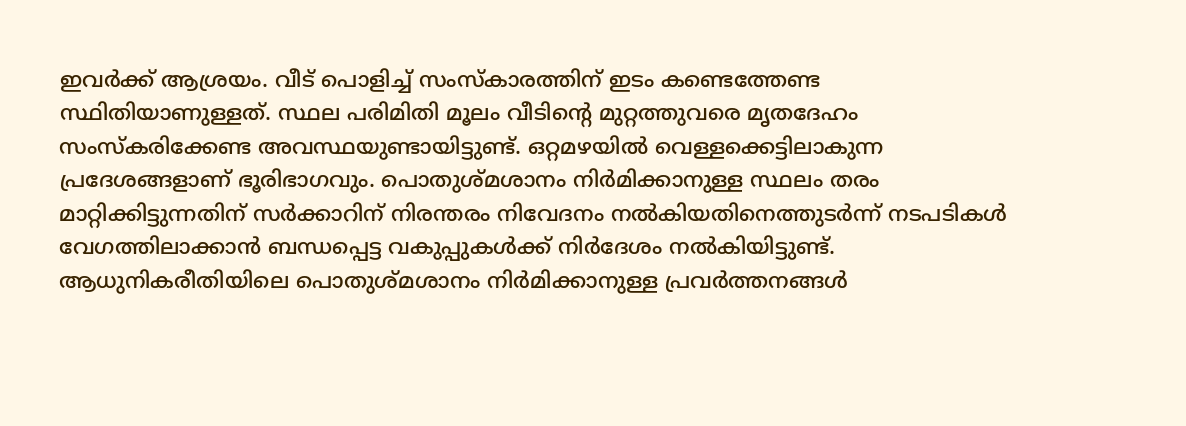ഇവർക്ക് ആശ്രയം. വീട് പൊളിച്ച് സംസ്കാരത്തിന് ഇടം കണ്ടെത്തേണ്ട സ്ഥിതിയാണുള്ളത്. സ്ഥല പരിമിതി മൂലം വീടിന്റെ മുറ്റത്തുവരെ മൃതദേഹം സംസ്കരിക്കേണ്ട അവസ്ഥയുണ്ടായിട്ടുണ്ട്. ഒറ്റമഴയിൽ വെള്ളക്കെട്ടിലാകുന്ന പ്രദേശങ്ങളാണ് ഭൂരിഭാഗവും. പൊതുശ്മശാനം നിർമിക്കാനുള്ള സ്ഥലം തരം മാറ്റിക്കിട്ടുന്നതിന് സർക്കാറിന് നിരന്തരം നിവേദനം നൽകിയതിനെത്തുടർന്ന് നടപടികൾ വേഗത്തിലാക്കാൻ ബന്ധപ്പെട്ട വകുപ്പുകൾക്ക് നിർദേശം നൽകിയിട്ടുണ്ട്. ആധുനികരീതിയിലെ പൊതുശ്മശാനം നിർമിക്കാനുള്ള പ്രവർത്തനങ്ങൾ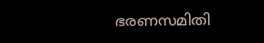ഭരണസമിതി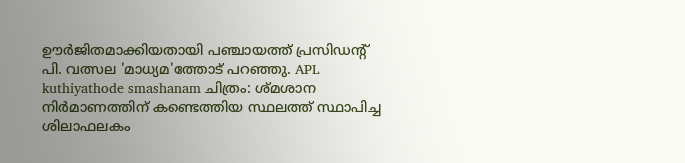ഊർജിതമാക്കിയതായി പഞ്ചായത്ത് പ്രസിഡന്റ് പി. വത്സല 'മാധ്യമ'ത്തോട് പറഞ്ഞു. APL kuthiyathode smashanam ചിത്രം: ശ്മശാന നിർമാണത്തിന് കണ്ടെത്തിയ സ്ഥലത്ത് സ്ഥാപിച്ച ശിലാഫലകം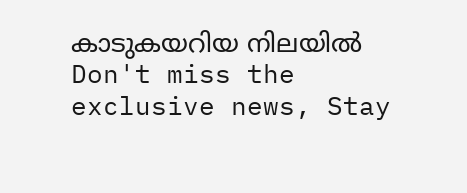കാടുകയറിയ നിലയിൽ
Don't miss the exclusive news, Stay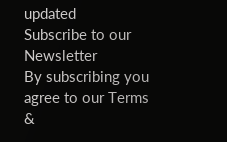updated
Subscribe to our Newsletter
By subscribing you agree to our Terms &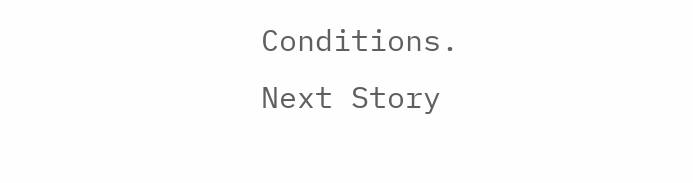Conditions.
Next Story